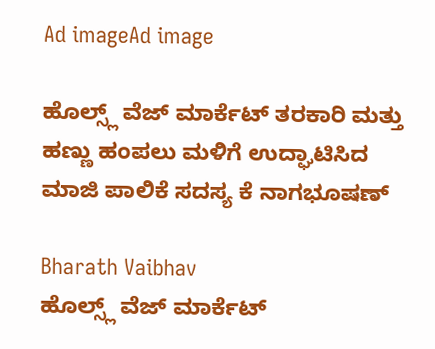Ad imageAd image

ಹೊಲ್ಸ್ಲ್ ವೆಜ್ ಮಾರ್ಕೆಟ್ ತರಕಾರಿ ಮತ್ತು ಹಣ್ಣು ಹಂಪಲು ಮಳಿಗೆ ಉದ್ಘಾಟಿಸಿದ  ಮಾಜಿ ಪಾಲಿಕೆ ಸದಸ್ಯ ಕೆ ನಾಗಭೂಷಣ್

Bharath Vaibhav
ಹೊಲ್ಸ್ಲ್ ವೆಜ್ ಮಾರ್ಕೆಟ್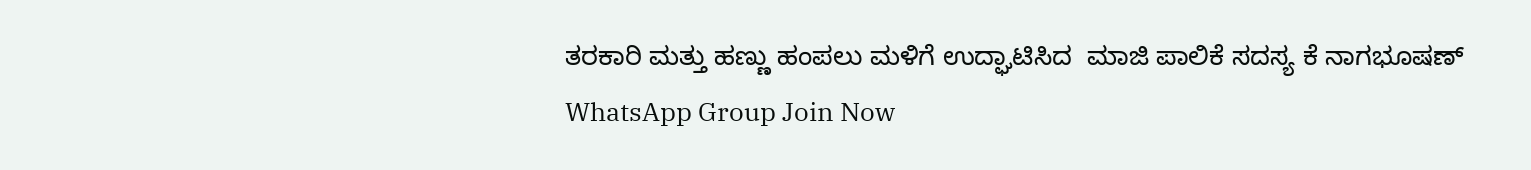ತರಕಾರಿ ಮತ್ತು ಹಣ್ಣು ಹಂಪಲು ಮಳಿಗೆ ಉದ್ಘಾಟಿಸಿದ  ಮಾಜಿ ಪಾಲಿಕೆ ಸದಸ್ಯ ಕೆ ನಾಗಭೂಷಣ್
WhatsApp Group Join Now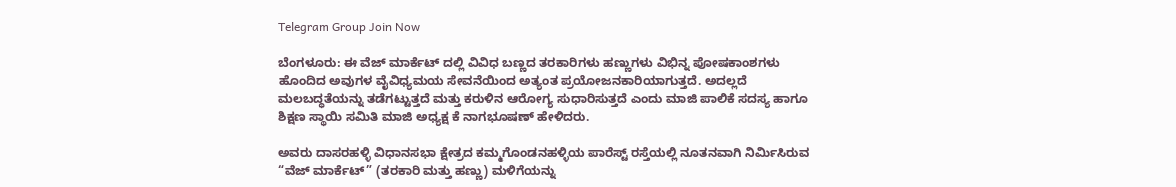Telegram Group Join Now

ಬೆಂಗಳೂರು: ಈ ವೆಜ್ ಮಾರ್ಕೆಟ್ ದಲ್ಲಿ ವಿವಿಧ ಬಣ್ಣದ ತರಕಾರಿಗಳು ಹಣ್ಣುಗಳು ವಿಭಿನ್ನ ಪೋಷಕಾಂಶಗಳು ಹೊಂದಿದ ಅವುಗಳ ವೈವಿಧ್ಯಮಯ ಸೇವನೆಯಿಂದ ಅತ್ಯಂತ ಪ್ರಯೋಜನಕಾರಿಯಾಗುತ್ತದೆ. ಅದಲ್ಲದೆ ಮಲಬದ್ಧತೆಯನ್ನು ತಡೆಗಟ್ಟುತ್ತದೆ ಮತ್ತು ಕರುಳಿನ ಆರೋಗ್ಯ ಸುಧಾರಿಸುತ್ತದೆ ಎಂದು ಮಾಜಿ ಪಾಲಿಕೆ ಸದಸ್ಯ ಹಾಗೂ ಶಿಕ್ಷಣ ಸ್ಥಾಯಿ ಸಮಿತಿ ಮಾಜಿ ಅಧ್ಯಕ್ಷ ಕೆ ನಾಗಭೂಷಣ್ ಹೇಳಿದರು.

ಅವರು ದಾಸರಹಳ್ಳಿ ವಿಧಾನಸಭಾ ಕ್ಷೇತ್ರದ ಕಮ್ಮಗೊಂಡನಹಳ್ಳಿಯ ಪಾರೆಸ್ಟ್ ರಸ್ತೆಯಲ್ಲಿ ನೂತನವಾಗಿ ನಿರ್ಮಿಸಿರುವ “ವೆಜ್ ಮಾರ್ಕೆಟ್” (ತರಕಾರಿ ಮತ್ತು ಹಣ್ಣು) ಮಳಿಗೆಯನ್ನು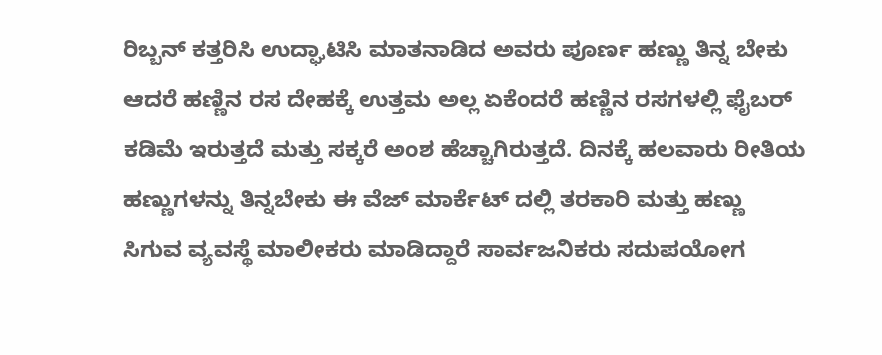ರಿಬ್ಬನ್ ಕತ್ತರಿಸಿ ಉದ್ಘಾಟಿಸಿ ಮಾತನಾಡಿದ ಅವರು ಪೂರ್ಣ ಹಣ್ಣು ತಿನ್ನ ಬೇಕು ಆದರೆ ಹಣ್ಣಿನ ರಸ ದೇಹಕ್ಕೆ ಉತ್ತಮ ಅಲ್ಲ ಏಕೆಂದರೆ ಹಣ್ಣಿನ ರಸಗಳಲ್ಲಿ ಫೈಬರ್ ಕಡಿಮೆ ಇರುತ್ತದೆ ಮತ್ತು ಸಕ್ಕರೆ ಅಂಶ ಹೆಚ್ಚಾಗಿರುತ್ತದೆ. ದಿನಕ್ಕೆ ಹಲವಾರು ರೀತಿಯ ಹಣ್ಣುಗಳನ್ನು ತಿನ್ನಬೇಕು ಈ ವೆಜ್ ಮಾರ್ಕೆಟ್ ದಲ್ಲಿ ತರಕಾರಿ ಮತ್ತು ಹಣ್ಣು ಸಿಗುವ ವ್ಯವಸ್ಥೆ ಮಾಲೀಕರು ಮಾಡಿದ್ದಾರೆ ಸಾರ್ವಜನಿಕರು ಸದುಪಯೋಗ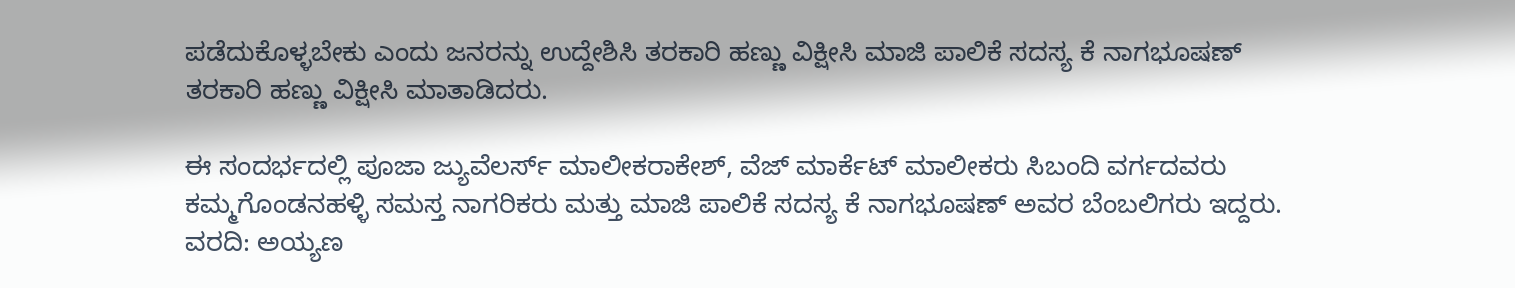ಪಡೆದುಕೊಳ್ಳಬೇಕು ಎಂದು ಜನರನ್ನು ಉದ್ದೇಶಿಸಿ ತರಕಾರಿ ಹಣ್ಣು ವಿಕ್ಷೀಸಿ ಮಾಜಿ ಪಾಲಿಕೆ ಸದಸ್ಯ ಕೆ ನಾಗಭೂಷಣ್ ತರಕಾರಿ ಹಣ್ಣು ವಿಕ್ಷೀಸಿ ಮಾತಾಡಿದರು.

ಈ ಸಂದರ್ಭದಲ್ಲಿ ಪೂಜಾ ಜ್ಯುವೆಲರ್ಸ್ ಮಾಲೀಕ‌ರಾಕೇಶ್, ವೆಜ್ ಮಾರ್ಕೆಟ್ ಮಾಲೀಕರು ಸಿಬಂದಿ ವರ್ಗದವರು ಕಮ್ಮಗೊಂಡನಹಳ್ಳಿ ಸಮಸ್ತ ನಾಗರಿಕರು ಮತ್ತು ಮಾಜಿ ಪಾಲಿಕೆ ಸದಸ್ಯ ಕೆ ನಾಗಭೂಷಣ್ ಅವರ ಬೆಂಬಲಿಗರು ಇದ್ದರು.
ವರದಿ: ಅಯ್ಯಣ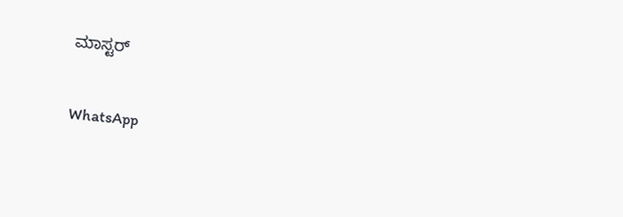ಮಾಸ್ಟರ್

WhatsApp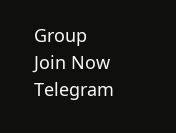Group Join Now
Telegram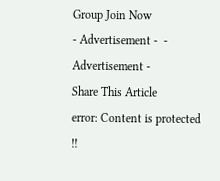Group Join Now
- Advertisement -  - Advertisement -
Share This Article
error: Content is protected !!